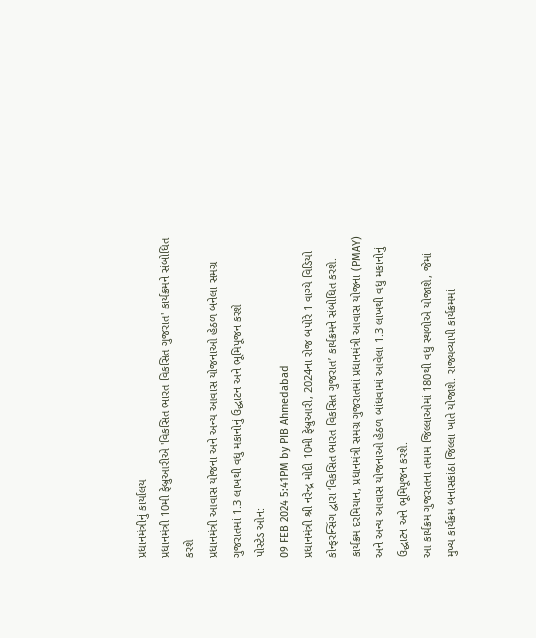પ્રધાનમંત્રીનું કાર્યાલય
પ્રધાનમંત્રી 10મી ફેબ્રુઆરીએ 'વિકસિત ભારત વિકસિત ગુજરાત' કાર્યક્રમને સંબોધિત કરશે
પ્રધાનમંત્રી આવાસ યોજના અને અન્ય આવાસ યોજનાઓ હેઠળ બનેલા સમગ્ર ગુજરાતમાં 1.3 લાખથી વધુ મકાનોનું ઉદ્ઘાટન અને ભૂમિપૂજન કરશે
પોસ્ટેડ ઓન:
09 FEB 2024 5:41PM by PIB Ahmedabad
પ્રધાનમંત્રી શ્રી નરેન્દ્ર મોદી 10મી ફેબ્રુઆરી, 2024ના રોજ બપોરે 1 વાગ્યે વિડિયો કોન્ફરન્સિંગ દ્વારા ‘વિકસિત ભારત વિકસિત ગુજરાત’ કાર્યક્રમને સંબોધિત કરશે. કાર્યક્રમ દરમિયાન, પ્રધાનમંત્રી સમગ્ર ગુજરાતમાં પ્રધાનમંત્રી આવાસ યોજના (PMAY) અને અન્ય આવાસ યોજનાઓ હેઠળ બાંધવામાં આવેલા 1.3 લાખથી વધુ મકાનોનું ઉદ્ઘાટન અને ભૂમિપૂજન કરશે.
આ કાર્યક્રમ ગુજરાતના તમામ જિલ્લાઓમાં 180થી વધુ સ્થળોએ યોજાશે, જેમાં મુખ્ય કાર્યક્રમ બનાસકાંઠા જિલ્લા ખાતે યોજાશે. રાજ્યવ્યાપી કાર્યક્રમમાં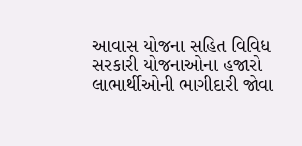આવાસ યોજના સહિત વિવિધ સરકારી યોજનાઓના હજારો લાભાર્થીઓની ભાગીદારી જોવા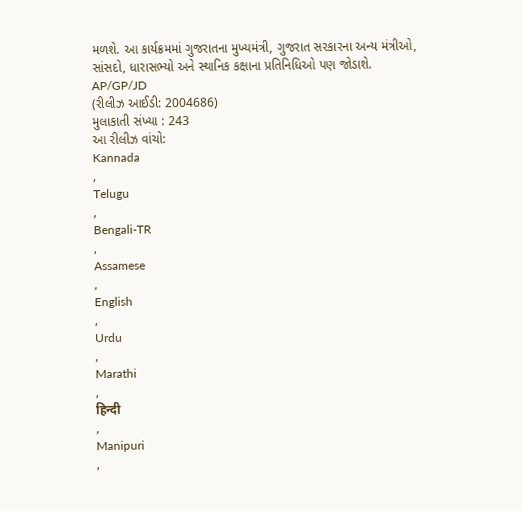મળશે. આ કાર્યક્રમમાં ગુજરાતના મુખ્યમંત્રી, ગુજરાત સરકારના અન્ય મંત્રીઓ, સાંસદો, ધારાસભ્યો અને સ્થાનિક કક્ષાના પ્રતિનિધિઓ પણ જોડાશે.
AP/GP/JD
(રીલીઝ આઈડી: 2004686)
મુલાકાતી સંખ્યા : 243
આ રીલીઝ વાંચો:
Kannada
,
Telugu
,
Bengali-TR
,
Assamese
,
English
,
Urdu
,
Marathi
,
हिन्दी
,
Manipuri
,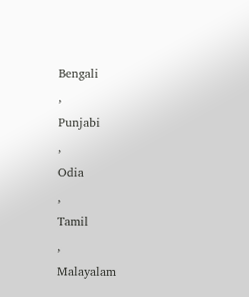Bengali
,
Punjabi
,
Odia
,
Tamil
,
Malayalam